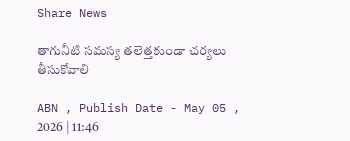Share News

తాగునీటి సమస్య తలెత్తకుండా చర్యలు తీసుకోవాలి

ABN , Publish Date - May 05 , 2026 | 11:46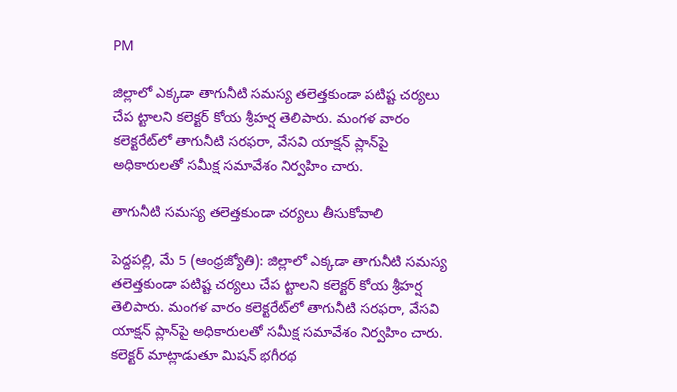PM

జిల్లాలో ఎక్కడా తాగునీటి సమస్య తలెత్తకుండా పటిష్ట చర్యలు చేప ట్టాలని కలెక్టర్‌ కోయ శ్రీహర్ష తెలిపారు. మంగళ వారం కలెక్టరేట్‌లో తాగునీటి సరఫరా, వేసవి యాక్షన్‌ ప్లాన్‌పై అధికారులతో సమీక్ష సమావేశం నిర్వహిం చారు.

తాగునీటి సమస్య తలెత్తకుండా చర్యలు తీసుకోవాలి

పెద్దపల్లి, మే 5 (ఆంధ్రజ్యోతి): జిల్లాలో ఎక్కడా తాగునీటి సమస్య తలెత్తకుండా పటిష్ట చర్యలు చేప ట్టాలని కలెక్టర్‌ కోయ శ్రీహర్ష తెలిపారు. మంగళ వారం కలెక్టరేట్‌లో తాగునీటి సరఫరా, వేసవి యాక్షన్‌ ప్లాన్‌పై అధికారులతో సమీక్ష సమావేశం నిర్వహిం చారు. కలెక్టర్‌ మాట్లాడుతూ మిషన్‌ భగీరథ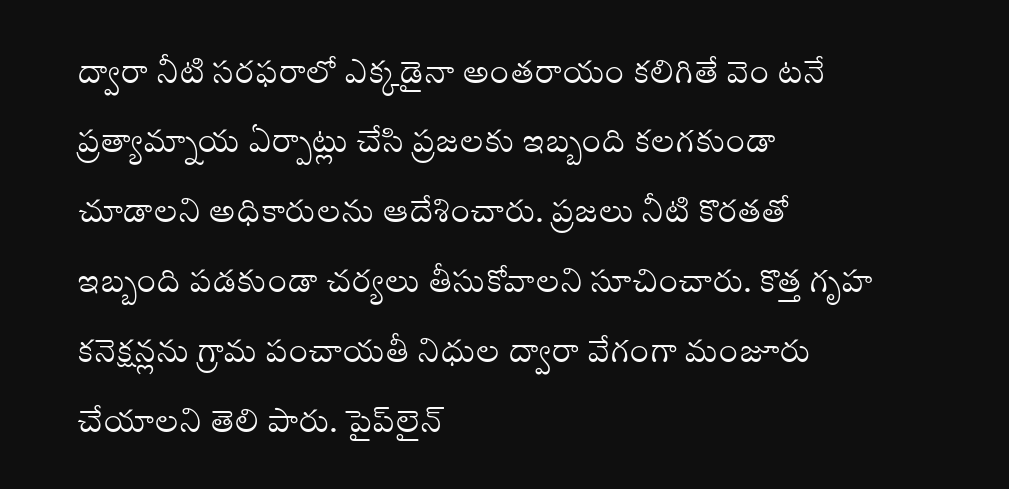ద్వారా నీటి సరఫరాలో ఎక్కడైనా అంతరాయం కలిగితే వెం టనే ప్రత్యామ్నాయ ఏర్పాట్లు చేసి ప్రజలకు ఇబ్బంది కలగకుండా చూడాలని అధికారులను ఆదేశించారు. ప్రజలు నీటి కొరతతో ఇబ్బంది పడకుండా చర్యలు తీసుకోవాలని సూచించారు. కొత్త గృహ కనెక్షన్లను గ్రామ పంచాయతీ నిధుల ద్వారా వేగంగా మంజూరు చేయాలని తెలి పారు. పైప్‌లైన్‌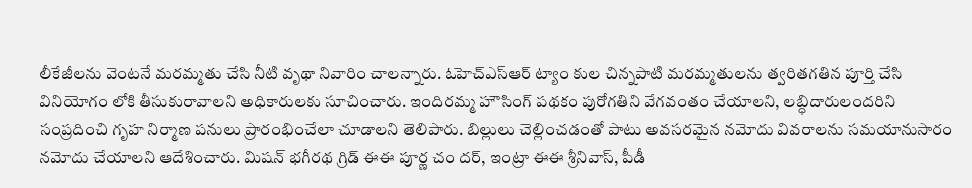లీకేజీలను వెంటనే మరమ్మతు చేసి నీటి వృథా నివారిం చాలన్నారు. ఓహెచ్‌ఎస్‌ఆర్‌ ట్యాం కుల చిన్నపాటి మరమ్మతులను త్వరితగతిన పూర్తి చేసి వినియోగం లోకి తీసుకురావాలని అధికారులకు సూచించారు. ఇందిరమ్మ హౌసింగ్‌ పథకం పురోగతిని వేగవంతం చేయాలని, లబ్ధిదారులందరిని సంప్రదించి గృహ నిర్మాణ పనులు ప్రారంభించేలా చూడాలని తెలిపారు. బిల్లులు చెల్లించడంతో పాటు అవసరమైన నమోదు వివరాలను సమయానుసారం నమోదు చేయాలని ఆదేశించారు. మిషన్‌ భగీరథ గ్రిడ్‌ ఈఈ పూర్ణ చం దర్‌, ఇంట్రా ఈఈ శ్రీనివాస్‌, పీడీ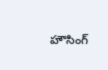హౌసింగ్‌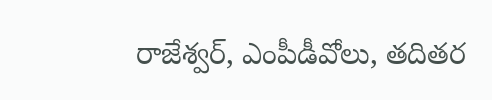రాజేశ్వర్‌, ఎంపీడీవోలు, తదితర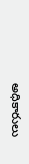అధికారులు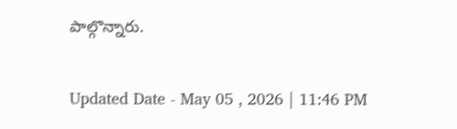పాల్గొన్నారు.

Updated Date - May 05 , 2026 | 11:46 PM